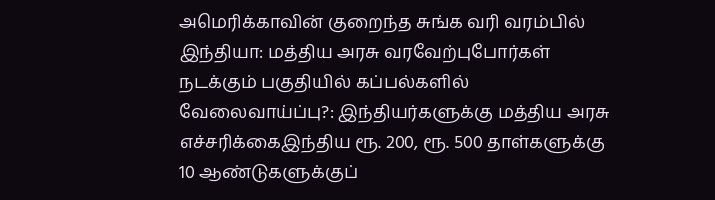அமெரிக்காவின் குறைந்த சுங்க வரி வரம்பில் இந்தியா: மத்திய அரசு வரவேற்புபோர்கள் நடக்கும் பகுதியில் கப்பல்களில் வேலைவாய்ப்பு?: இந்தியர்களுக்கு மத்திய அரசு எச்சரிக்கைஇந்திய ரூ. 200, ரூ. 500 தாள்களுக்கு 10 ஆண்டுகளுக்குப்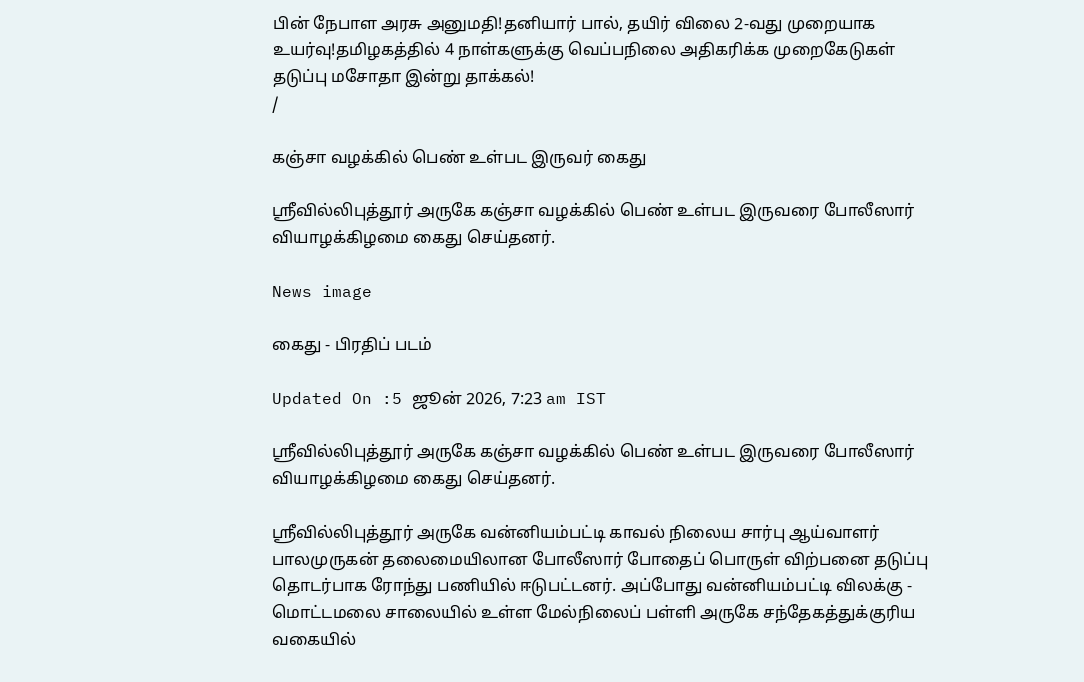பின் நேபாள அரசு அனுமதி!தனியார் பால், தயிர் விலை 2-வது முறையாக உயர்வு!தமிழகத்தில் 4 நாள்களுக்கு வெப்பநிலை அதிகரிக்க முறைகேடுகள் தடுப்பு மசோதா இன்று தாக்கல்!
/

கஞ்சா வழக்கில் பெண் உள்பட இருவர் கைது

ஸ்ரீவில்லிபுத்தூர் அருகே கஞ்சா வழக்கில் பெண் உள்பட இருவரை போலீஸார் வியாழக்கிழமை கைது செய்தனர்.

News image

கைது - பிரதிப் படம்

Updated On :5 ஜூன் 2026, 7:23 am IST

ஸ்ரீவில்லிபுத்தூர் அருகே கஞ்சா வழக்கில் பெண் உள்பட இருவரை போலீஸார் வியாழக்கிழமை கைது செய்தனர்.

ஸ்ரீவில்லிபுத்தூர் அருகே வன்னியம்பட்டி காவல் நிலைய சார்பு ஆய்வாளர் பாலமுருகன் தலைமையிலான போலீஸார் போதைப் பொருள் விற்பனை தடுப்பு தொடர்பாக ரோந்து பணியில் ஈடுபட்டனர். அப்போது வன்னியம்பட்டி விலக்கு - மொட்டமலை சாலையில் உள்ள மேல்நிலைப் பள்ளி அருகே சந்தேகத்துக்குரிய வகையில்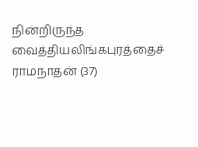நின்றிருந்த வைத்தியலிங்கபுரத்தைச் ராமநாதன் (37)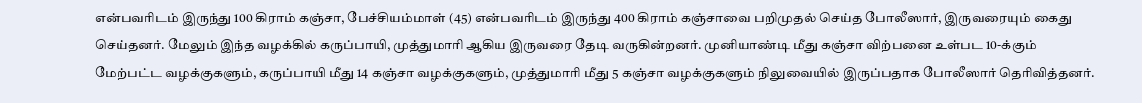என்பவரிடம் இருந்து 100 கிராம் கஞ்சா, பேச்சியம்மாள் (45) என்பவரிடம் இருந்து 400 கிராம் கஞ்சாவை பறிமுதல் செய்த போலீஸார், இருவரையும் கைது செய்தனர். மேலும் இந்த வழக்கில் கருப்பாயி, முத்துமாரி ஆகிய இருவரை தேடி வருகின்றனர். முனியாண்டி மீது கஞ்சா விற்பனை உள்பட 10-க்கும் மேற்பட்ட வழக்குகளும், கருப்பாயி மீது 14 கஞ்சா வழக்குகளும், முத்துமாரி மீது 5 கஞ்சா வழக்குகளும் நிலுவையில் இருப்பதாக போலீஸார் தெரிவித்தனர்.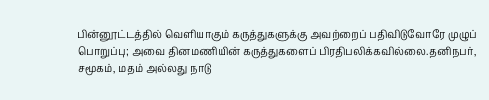பின்னூட்டத்தில் வெளியாகும் கருத்துகளுக்கு அவற்றைப் பதிவிடுவோரே முழுப் பொறுப்பு; அவை தினமணியின் கருத்துகளைப் பிரதிபலிக்கவில்லை.தனிநபர், சமூகம், மதம் அல்லது நாடு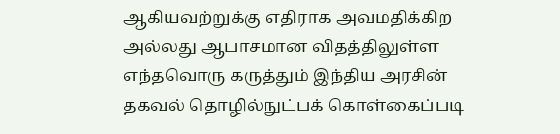ஆகியவற்றுக்கு எதிராக அவமதிக்கிற அல்லது ஆபாசமான விதத்திலுள்ள எந்தவொரு கருத்தும் இந்திய அரசின் தகவல் தொழில்நுட்பக் கொள்கைப்படி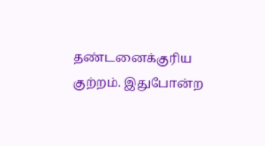தண்டனைக்குரிய குற்றம். இதுபோன்ற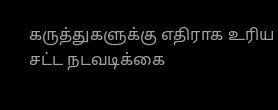கருத்துகளுக்கு எதிராக உரிய சட்ட நடவடிக்கை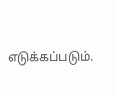எடுக்கப்படும்.